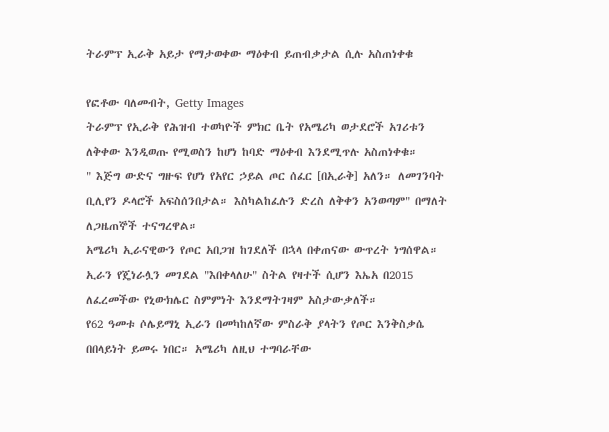ትራምፕ ኢራቅ አይታ የማታወቀው ማዕቀብ ይጠብቃታል ሲሉ አስጠነቀቁ

የፎቶው ባለመብት, Getty Images
ትራምፕ የኢራቅ የሕዝብ ተወካዮች ምክር ቤት የአሜሪካ ወታደሮች አገሪቱን ለቅቀው እንዲወጡ የሚወስን ከሆነ ከባድ ማዕቀብ እንደሚጥሉ አስጠነቀቁ።
" እጅግ ውድና ግዙፍ የሆነ የአየር ኃይል ጦር ሰፈር [በኢራቅ] አለን። ለመገንባት ቢሊየን ዶላሮች አፍስሰንበታል። እስካልከፈሉን ድረስ ለቅቀን አንወጣም" በማለት ለጋዜጠኞች ተናግረዋል።
አሜሪካ ኢራናዊውን የጦር አበጋዝ ከገደለች በኋላ በቀጠናው ውጥረት ነግሰዋል።
ኢራን የጄነራሏን መገደል "እበቀላለሁ" ስትል የዛተች ሲሆን እኤአ በ2015 ለፈረመችው የኒውክሌር ስምምነት እንደማትገዛም አስታውቃለች።
የ62 ዓመቱ ሶሌይማኒ ኢራን በመካከለኛው ምስራቅ ያላትን የጦር እንቅስቃሴ በበላይነት ይመሩ ነበር። አሜሪካ ለዚህ ተግባራቸው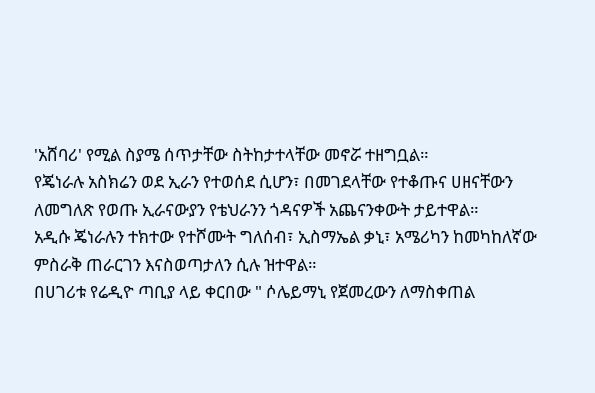'አሸባሪ' የሚል ስያሜ ሰጥታቸው ስትከታተላቸው መኖሯ ተዘግቧል።
የጄነራሉ አስክሬን ወደ ኢራን የተወሰደ ሲሆን፣ በመገደላቸው የተቆጡና ሀዘናቸውን ለመግለጽ የወጡ ኢራናውያን የቴህራንን ጎዳናዎች አጨናንቀውት ታይተዋል።
አዲሱ ጄነራሉን ተክተው የተሾሙት ግለሰብ፣ ኢስማኤል ቃኒ፣ አሜሪካን ከመካከለኛው ምስራቅ ጠራርገን እናስወጣታለን ሲሉ ዝተዋል።
በሀገሪቱ የሬዲዮ ጣቢያ ላይ ቀርበው " ሶሌይማኒ የጀመረውን ለማስቀጠል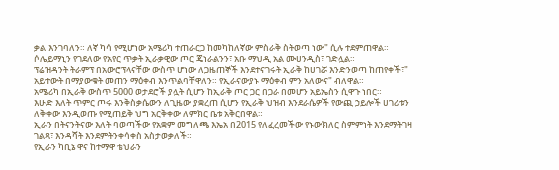ቃል እንገባለን። ለኛ ካሳ የሚሆነው አሜሪካ ተጠራርጋ ከመካከለኛው ምስራቅ ስትወጣ ነው" ሲሉ ተደምጠዋል።
ሶሌይማኒን የገደለው የአየር ጥቃት ኢራቃዊው ጦር ጄነራልንን፣ አቡ ማህዲ አል ሙሀንዲስ፣ ገድሏል።
ፕሬዝዳንት ትራምፕ በአውሮፕላናቸው ውስጥ ሆነው ለጋዜጠኞች እንደተናገሩት ኢራቅ ከሀገሯ እንድንወጣ ከጠየቀች፣" አይተውት በማያውቁት መጠን ማዕቀብ እንጥልባቸዋለን። የኢራናውያኑ ማዕቀብ ምን አለውና" ብለዋል።
አሜሪካ በኢራቅ ውስጥ 5000 ወታደሮች ያሏት ሲሆን ከኢራቅ ጦር ጋር በጋራ በመሆን አይኤስን ሲዋጉ ነበር።
እሁድ እለት ጥምር ጦሩ እንቅስቃሴውን ለጊዜው ያቋረጠ ሲሆን የኢራቅ ህዝብ እንደራሴዎች የውጪ ኃይሎች ሀገሪቱን ለቅቀው እንዲወጡ የሚጠይቅ ህግ አርቅቀው ለምክር ቤቱ አቅርበዋል።
ኢራን በትናንትናው እለት ባወጣችው የአቋም መግለጫ እኤአ በ2015 የለፈረመችው የኑውክለር ስምምነት እንደማትገዛ ገልጻ፣ እንዳሻት እንደምትንቀሳቀስ አስታወቃለች።
የኢራን ካቢኔ ዋና ከተማዋ ቴህራን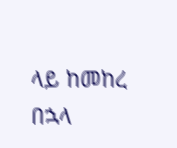ላይ ከመከረ በኋላ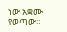ነው አቋሙ የወጣው።